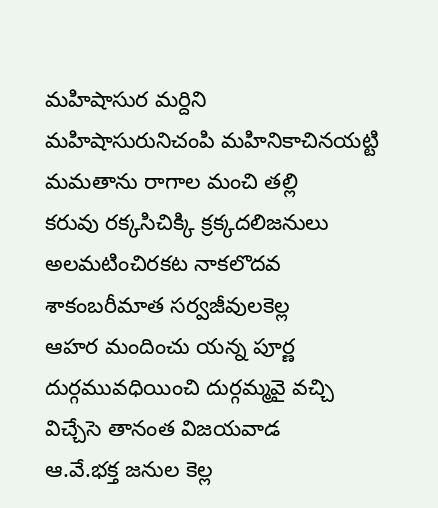మహిషాసుర మర్దిని
మహిషాసురునిచంపి మహినికాచినయట్టి
మమతాను రాగాల మంచి తల్లి
కరువు రక్కసిచిక్కి క్రక్కదలిజనులు
అలమటించిరకట నాకలొదవ
శాకంబరీమాత సర్వజీవులకెల్ల
ఆహర మందించు యన్న పూర్ణ
దుర్గమువధియించి దుర్గమ్మవై వచ్చి
విచ్చేసె తానంత విజయవాడ
ఆ.వే.భక్త జనుల కెల్ల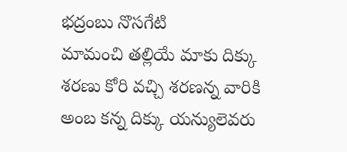భద్రంబు నొసగేటి
మామంచి తల్లియే మాకు దిక్కు
శరణు కోరి వచ్చి శరణన్న వారికి
అంబ కన్న దిక్కు యన్యులెవరు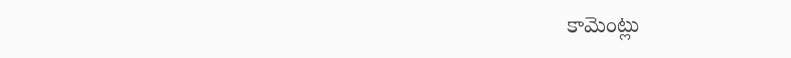కామెంట్లు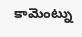కామెంట్ను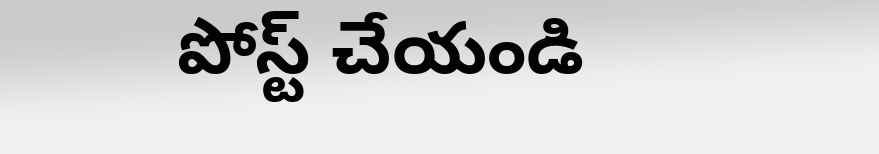పోస్ట్ చేయండి